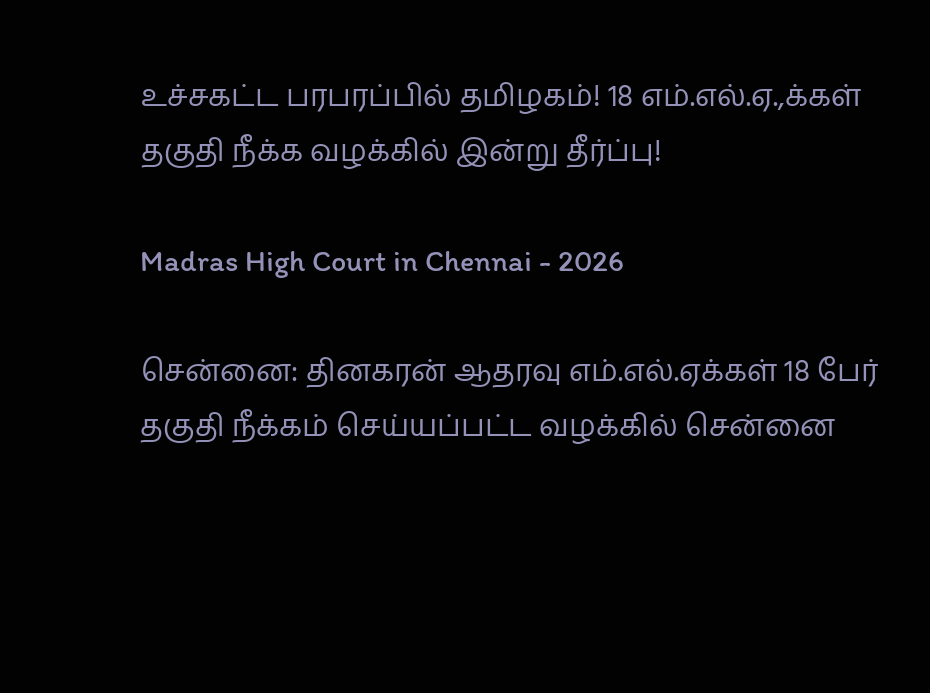உச்சகட்ட பரபரப்பில் தமிழகம்! 18 எம்.எல்.ஏ.,க்கள் தகுதி நீக்க வழக்கில் இன்று தீர்ப்பு!

Madras High Court in Chennai - 2026

சென்னை: தினகரன் ஆதரவு எம்.எல்.ஏக்கள் 18 பேர் தகுதி நீக்கம் செய்யப்பட்ட வழக்கில் சென்னை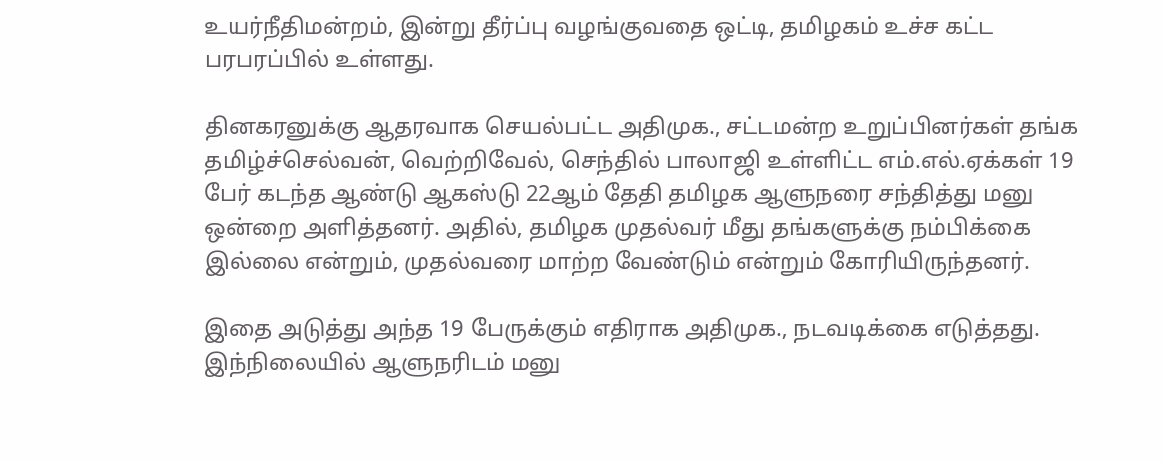உயர்நீதிமன்றம், இன்று தீர்ப்பு வழங்குவதை ஒட்டி, தமிழகம் உச்ச கட்ட பரபரப்பில் உள்ளது.

தினகரனுக்கு ஆதரவாக செயல்பட்ட அதிமுக., சட்டமன்ற உறுப்பினர்கள் தங்க தமிழ்ச்செல்வன், வெற்றிவேல், செந்தில் பாலாஜி உள்ளிட்ட எம்.எல்.ஏக்கள் 19 பேர் கடந்த ஆண்டு ஆகஸ்டு 22ஆம் தேதி தமிழக ஆளுநரை சந்தித்து மனு ஒன்றை அளித்தனர். அதில், தமிழக முதல்வர் மீது தங்களுக்கு நம்பிக்கை இல்லை என்றும், முதல்வரை மாற்ற வேண்டும் என்றும் கோரியிருந்தனர்.

இதை அடுத்து அந்த 19 பேருக்கும் எதிராக அதிமுக., நடவடிக்கை எடுத்தது. இந்நிலையில் ஆளுநரிடம் மனு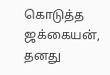கொடுத்த ஜக்கையன், தனது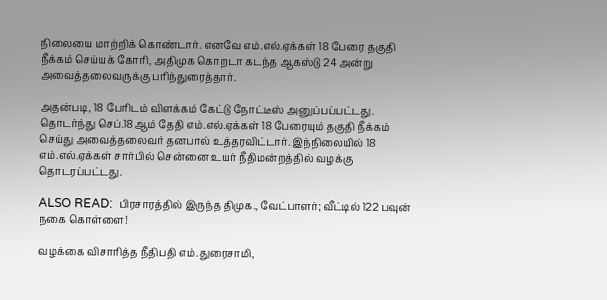நிலையை மாற்றிக் கொண்டார். எனவே எம்.எல்.ஏக்கள் 18 பேரை தகுதி நீக்கம் செய்யக் கோரி, அதிமுக கொறடா கடந்த ஆகஸ்டு 24 அன்று அவைத்தலைவருக்கு பரிந்துரைத்தார்.

அதன்படி, 18 பேரிடம் விளக்கம் கேட்டு நோட்டீஸ் அனுப்பப்பட்டது. தொடர்ந்து செப்.18ஆம் தேதி எம்.எல்.ஏக்கள் 18 பேரையும் தகுதி நீக்கம் செய்து அவைத்தலைவர் தனபால் உத்தரவிட்டார். இந்நிலையில் 18 எம்.எல்.ஏக்கள் சார்பில் சென்னை உயர் நீதிமன்றத்தில் வழக்கு தொடரப்பட்டது.

ALSO READ:  பிரசாரத்தில் இருந்த திமுக., வேட்பாளர்; வீட்டில் 122 பவுன் நகை கொள்ளை!

வழக்கை விசாரித்த நீதிபதி எம்.துரைசாமி,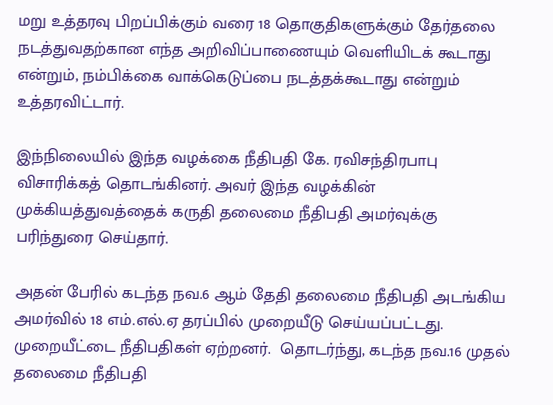மறு உத்தரவு பிறப்பிக்கும் வரை 18 தொகுதிகளுக்கும் தேர்தலை நடத்துவதற்கான எந்த அறிவிப்பாணையும் வெளியிடக் கூடாது என்றும், நம்பிக்கை வாக்கெடுப்பை நடத்தக்கூடாது என்றும் உத்தரவிட்டார்.

இந்நிலையில் இந்த வழக்கை நீதிபதி கே. ரவிசந்திரபாபு விசாரிக்கத் தொடங்கினர். அவர் இந்த வழக்கின் முக்கியத்துவத்தைக் கருதி தலைமை நீதிபதி அமர்வுக்கு பரிந்துரை செய்தார்.

அதன் பேரில் கடந்த நவ.6 ஆம் தேதி தலைமை நீதிபதி அடங்கிய அமர்வில் 18 எம்.எல்.ஏ தரப்பில் முறையீடு செய்யப்பட்டது. முறையீட்டை நீதிபதிகள் ஏற்றனர்.  தொடர்ந்து, கடந்த நவ.16 முதல் தலைமை நீதிபதி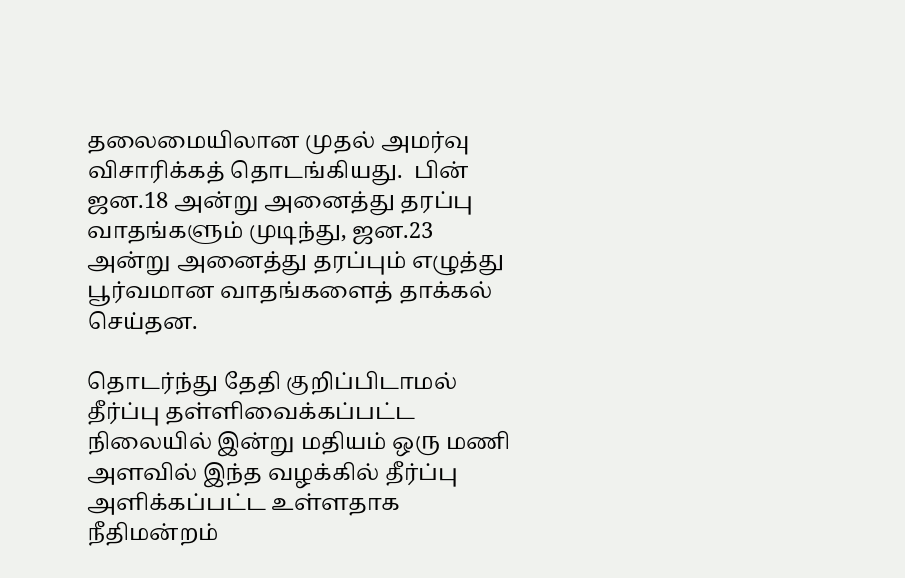தலைமையிலான முதல் அமர்வு விசாரிக்கத் தொடங்கியது.  பின் ஜன.18 அன்று அனைத்து தரப்பு வாதங்களும் முடிந்து, ஜன.23 அன்று அனைத்து தரப்பும் எழுத்து பூர்வமான வாதங்களைத் தாக்கல் செய்தன.

தொடர்ந்து தேதி குறிப்பிடாமல் தீர்ப்பு தள்ளிவைக்கப்பட்ட நிலையில் இன்று மதியம் ஒரு மணி அளவில் இந்த வழக்கில் தீர்ப்பு அளிக்கப்பட்ட உள்ளதாக நீதிமன்றம்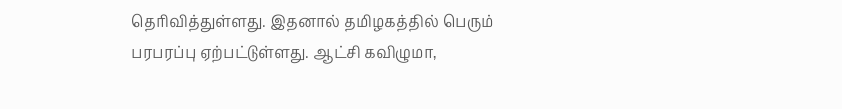தெரிவித்துள்ளது. இதனால் தமிழகத்தில் பெரும் பரபரப்பு ஏற்பட்டுள்ளது. ஆட்சி கவிழுமா,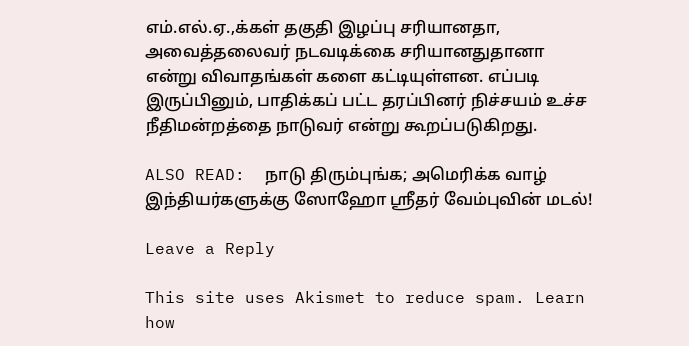எம்.எல்.ஏ.,க்கள் தகுதி இழப்பு சரியானதா, அவைத்தலைவர் நடவடிக்கை சரியானதுதானா என்று விவாதங்கள் களை கட்டியுள்ளன. எப்படி இருப்பினும், பாதிக்கப் பட்ட தரப்பினர் நிச்சயம் உச்ச நீதிமன்றத்தை நாடுவர் என்று கூறப்படுகிறது.

ALSO READ:  நாடு திரும்புங்க; அமெரிக்க வாழ் இந்தியர்களுக்கு ஸோஹோ ஸ்ரீதர் வேம்புவின் மடல்!

Leave a Reply

This site uses Akismet to reduce spam. Learn how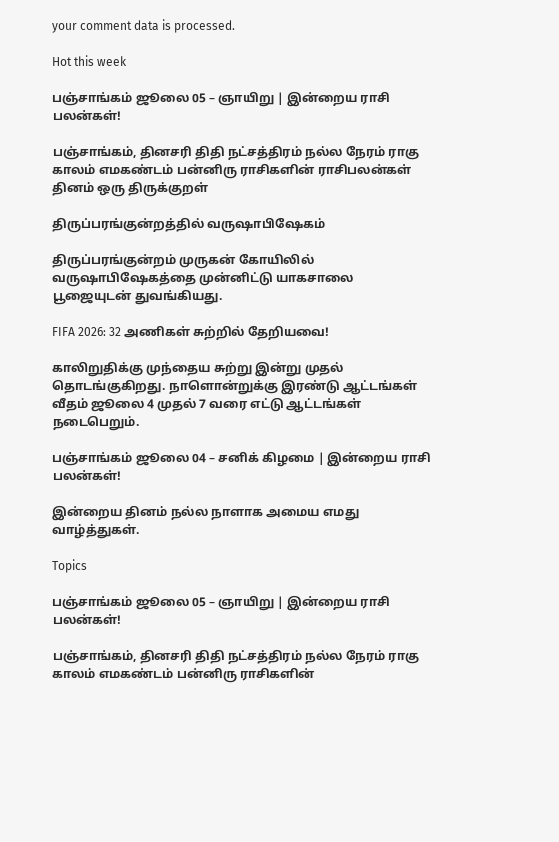your comment data is processed.

Hot this week

பஞ்சாங்கம் ஜூலை 05 – ஞாயிறு | இன்றைய ராசி பலன்கள்!

பஞ்சாங்கம், தினசரி திதி நட்சத்திரம் நல்ல நேரம் ராகு காலம் எமகண்டம் பன்னிரு ராசிகளின் ராசிபலன்கள் தினம் ஒரு திருக்குறள்

திருப்பரங்குன்றத்தில் வருஷாபிஷேகம்

திருப்பரங்குன்றம் முருகன் கோயிலில் வருஷாபிஷேகத்தை முன்னிட்டு யாகசாலை பூஜையுடன் துவங்கியது.

FIFA 2026: 32 அணிகள் சுற்றில் தேறியவை!

காலிறுதிக்கு முந்தைய சுற்று இன்று முதல் தொடங்குகிறது. நாளொன்றுக்கு இரண்டு ஆட்டங்கள் வீதம் ஜூலை 4 முதல் 7 வரை எட்டு ஆட்டங்கள் நடைபெறும்.

பஞ்சாங்கம் ஜூலை 04 – சனிக் கிழமை | இன்றைய ராசி பலன்கள்!

இன்றைய தினம் நல்ல நாளாக அமைய எமது வாழ்த்துகள்.

Topics

பஞ்சாங்கம் ஜூலை 05 – ஞாயிறு | இன்றைய ராசி பலன்கள்!

பஞ்சாங்கம், தினசரி திதி நட்சத்திரம் நல்ல நேரம் ராகு காலம் எமகண்டம் பன்னிரு ராசிகளின்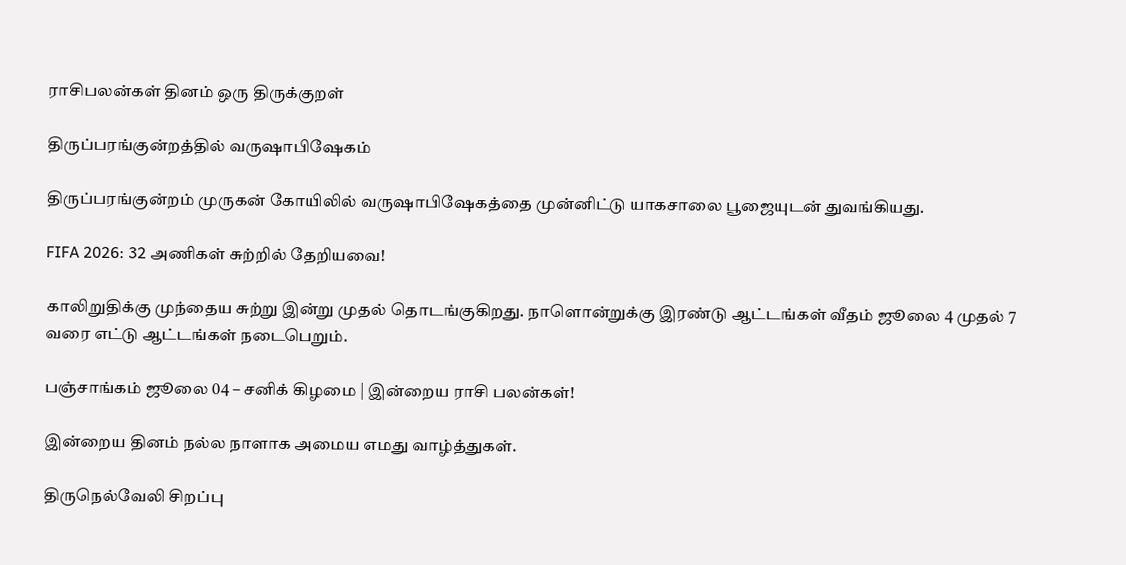ராசிபலன்கள் தினம் ஒரு திருக்குறள்

திருப்பரங்குன்றத்தில் வருஷாபிஷேகம்

திருப்பரங்குன்றம் முருகன் கோயிலில் வருஷாபிஷேகத்தை முன்னிட்டு யாகசாலை பூஜையுடன் துவங்கியது.

FIFA 2026: 32 அணிகள் சுற்றில் தேறியவை!

காலிறுதிக்கு முந்தைய சுற்று இன்று முதல் தொடங்குகிறது. நாளொன்றுக்கு இரண்டு ஆட்டங்கள் வீதம் ஜூலை 4 முதல் 7 வரை எட்டு ஆட்டங்கள் நடைபெறும்.

பஞ்சாங்கம் ஜூலை 04 – சனிக் கிழமை | இன்றைய ராசி பலன்கள்!

இன்றைய தினம் நல்ல நாளாக அமைய எமது வாழ்த்துகள்.

திருநெல்வேலி சிறப்பு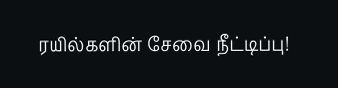ரயில்களின் சேவை நீட்டிப்பு!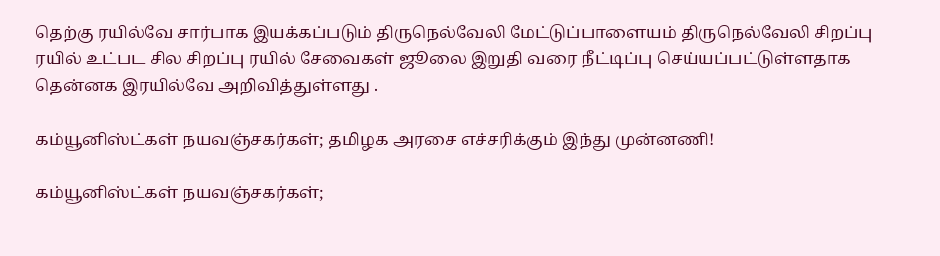தெற்கு ரயில்வே சார்பாக இயக்கப்படும் திருநெல்வேலி மேட்டுப்பாளையம் திருநெல்வேலி சிறப்பு ரயில் உட்பட சில சிறப்பு ரயில் சேவைகள் ஜூலை இறுதி வரை நீட்டிப்பு செய்யப்பட்டுள்ளதாக தென்னக இரயில்வே அறிவித்துள்ளது .

கம்யூனிஸ்ட்கள் நயவஞ்சகர்கள்; தமிழக அரசை எச்சரிக்கும் இந்து முன்னணி!

கம்யூனிஸ்ட்கள் நயவஞ்சகர்கள்;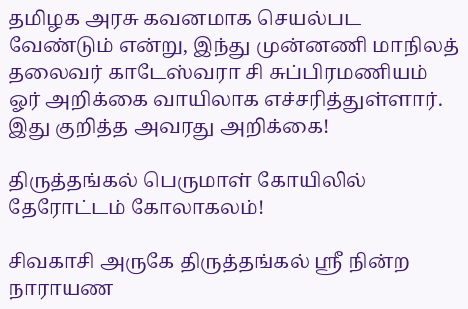தமிழக அரசு கவனமாக செயல்பட வேண்டும் என்று, இந்து முன்னணி மாநிலத் தலைவர் காடேஸ்வரா சி சுப்பிரமணியம் ஓர் அறிக்கை வாயிலாக எச்சரித்துள்ளார். இது குறித்த அவரது அறிக்கை!

திருத்தங்கல் பெருமாள் கோயிலில் தேரோட்டம் கோலாகலம்!

சிவகாசி அருகே திருத்தங்கல் ஸ்ரீ நின்ற நாராயண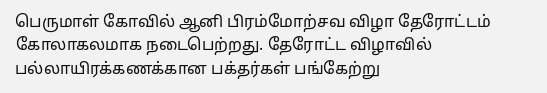பெருமாள் கோவில் ஆனி பிரம்மோற்சவ விழா தேரோட்டம் கோலாகலமாக நடைபெற்றது. தேரோட்ட விழாவில் பல்லாயிரக்கணக்கான பக்தர்கள் பங்கேற்று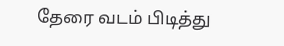தேரை வடம் பிடித்து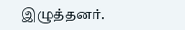இழுத்தனர்.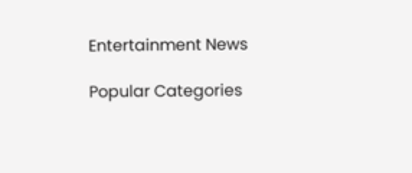Entertainment News

Popular Categories